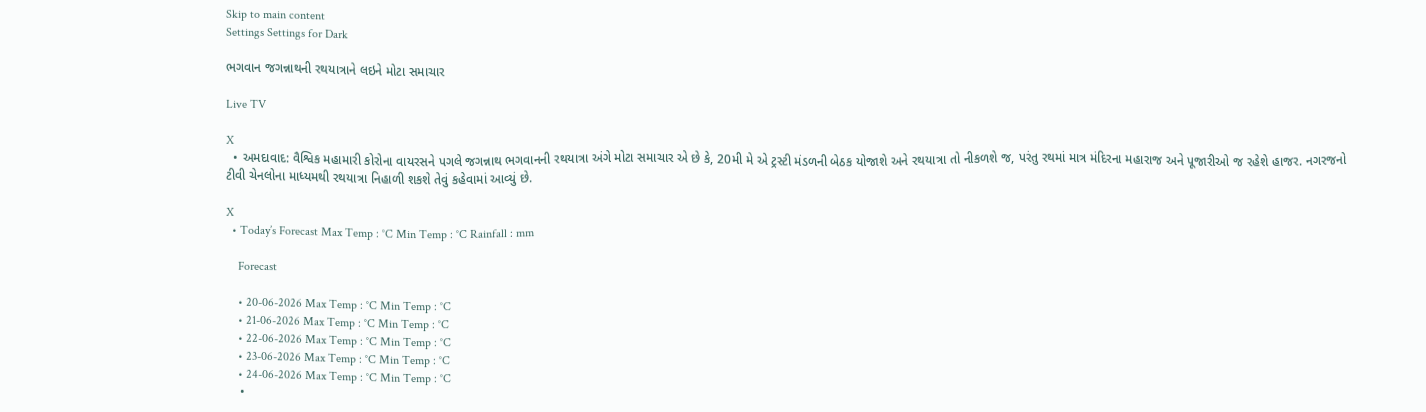Skip to main content
Settings Settings for Dark

ભગવાન જગન્નાથની રથયાત્રાને લઇને મોટા સમાચાર

Live TV

X
  • અમદાવાદ: વૈશ્વિક મહામારી કોરોના વાયરસને પગલે જગન્નાથ ભગવાનની રથયાત્રા અંગે મોટા સમાચાર એ છે કે, 20મી મે એ ટ્રસ્ટી મંડળની બેઠક યોજાશે અને રથયાત્રા તો નીકળશે જ, પરંતુ રથમાં માત્ર મંદિરના મહારાજ અને પૂજારીઓ જ રહેશે હાજર. નગરજનો ટીવી ચેનલોના માધ્યમથી રથયાત્રા નિહાળી શકશે તેવું કહેવામાં આવ્યું છે.

X
  • Today’s Forecast Max Temp : °C Min Temp : °C Rainfall : mm

    Forecast

    • 20-06-2026 Max Temp : °C Min Temp : °C
    • 21-06-2026 Max Temp : °C Min Temp : °C
    • 22-06-2026 Max Temp : °C Min Temp : °C
    • 23-06-2026 Max Temp : °C Min Temp : °C
    • 24-06-2026 Max Temp : °C Min Temp : °C
    •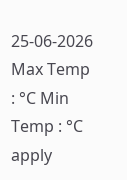25-06-2026 Max Temp : °C Min Temp : °C
apply